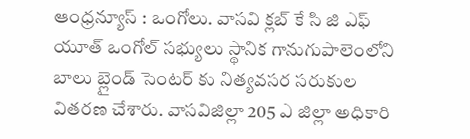ఆంధ్రన్యూస్ : ఒంగోలు. వాసవి క్లబ్ కే సి జి ఎఫ్ యూత్ ఒంగోల్ సభ్యులు స్థానిక గానుగుపాలెంలోని బాలు బ్లైండ్ సెంటర్ కు నిత్యవసర సరుకుల వితరణ చేశారు. వాసవిజిల్లా 205 ఎ జిల్లా అధికారి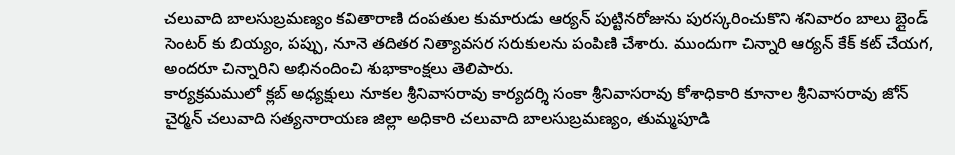చలువాది బాలసుబ్రమణ్యం కవితారాణి దంపతుల కుమారుడు ఆర్యన్ పుట్టినరోజును పురస్కరించుకొని శనివారం బాలు బ్లైండ్ సెంటర్ కు బియ్యం, పప్పు, నూనె తదితర నిత్యావసర సరుకులను పంపిణి చేశారు. ముందుగా చిన్నారి ఆర్యన్ కేక్ కట్ చేయగ, అందరూ చిన్నారిని అభినందించి శుభాకాంక్షలు తెలిపారు.
కార్యక్రమములో క్లబ్ అధ్యక్షులు నూకల శ్రీనివాసరావు కార్యదర్శి సంకా శ్రీనివాసరావు కోశాధికారి కూనాల శ్రీనివాసరావు జోన్ చైర్మన్ చలువాది సత్యనారాయణ జిల్లా అధికారి చలువాది బాలసుబ్రమణ్యం, తుమ్మపూడి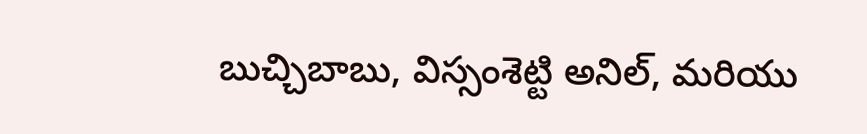బుచ్చిబాబు, విస్సంశెట్టి అనిల్, మరియు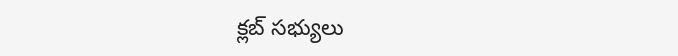క్లబ్ సభ్యులు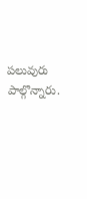పలువురు పాల్గొన్నారు.